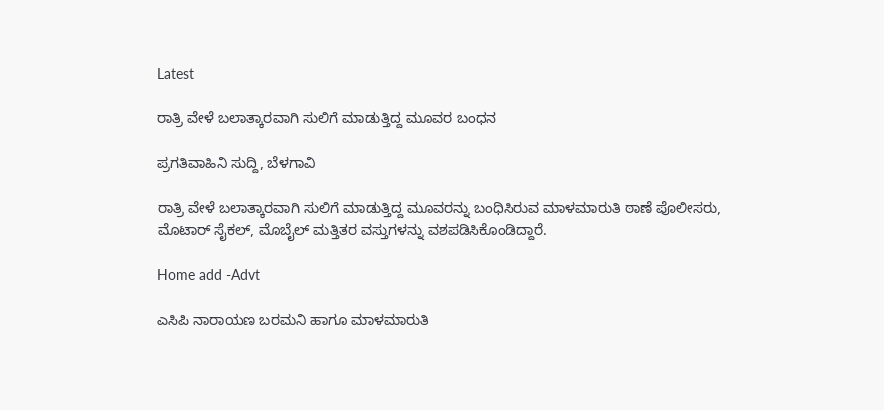Latest

ರಾತ್ರಿ ವೇಳೆ ಬಲಾತ್ಕಾರವಾಗಿ ಸುಲಿಗೆ ಮಾಡುತ್ತಿದ್ದ ಮೂವರ ಬಂಧನ

ಪ್ರಗತಿವಾಹಿನಿ ಸುದ್ದಿ, ಬೆಳಗಾವಿ

ರಾತ್ರಿ ವೇಳೆ ಬಲಾತ್ಕಾರವಾಗಿ ಸುಲಿಗೆ ಮಾಡುತ್ತಿದ್ದ ಮೂವರನ್ನು ಬಂಧಿಸಿರುವ ಮಾಳಮಾರುತಿ ಠಾಣೆ ಪೊಲೀಸರು, ಮೊಟಾರ್ ಸೈಕಲ್, ಮೊಬೈಲ್ ಮತ್ತಿತರ ವಸ್ತುಗಳನ್ನು ವಶಪಡಿಸಿಕೊಂಡಿದ್ದಾರೆ.

Home add -Advt

ಎಸಿಪಿ ನಾರಾಯಣ ಬರಮನಿ ಹಾಗೂ ಮಾಳಮಾರುತಿ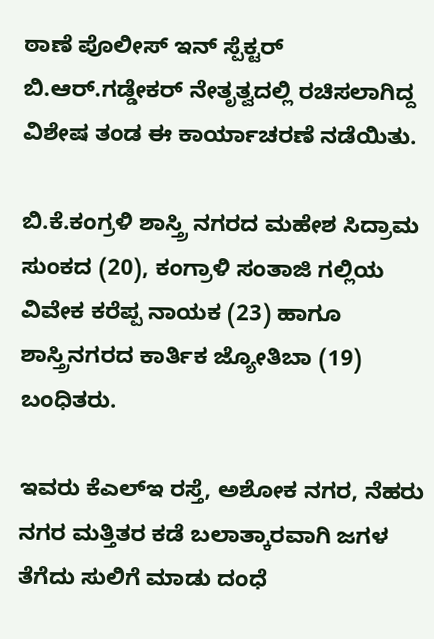ಠಾಣೆ ಪೊಲೀಸ್ ಇನ್ ಸ್ಪೆಕ್ಟರ್ ಬಿ.ಆರ್.ಗಡ್ಡೇಕರ್ ನೇತೃತ್ವದಲ್ಲಿ ರಚಿಸಲಾಗಿದ್ದ ವಿಶೇಷ ತಂಡ ಈ ಕಾರ್ಯಾಚರಣೆ ನಡೆಯಿತು.

ಬಿ.ಕೆ.ಕಂಗ್ರಳಿ ಶಾಸ್ತ್ರಿ ನಗರದ ಮಹೇಶ ಸಿದ್ರಾಮ ಸುಂಕದ (20), ಕಂಗ್ರಾಳಿ ಸಂತಾಜಿ ಗಲ್ಲಿಯ  ವಿವೇಕ ಕರೆಪ್ಪ ನಾಯಕ (23) ಹಾಗೂ ಶಾಸ್ತ್ರಿನಗರದ ಕಾರ್ತಿಕ ಜ್ಯೋತಿಬಾ (19) ಬಂಧಿತರು.

ಇವರು ಕೆಎಲ್ಇ ರಸ್ತೆ, ಅಶೋಕ ನಗರ, ನೆಹರು ನಗರ ಮತ್ತಿತರ ಕಡೆ ಬಲಾತ್ಕಾರವಾಗಿ ಜಗಳ ತೆಗೆದು ಸುಲಿಗೆ ಮಾಡು ದಂಧೆ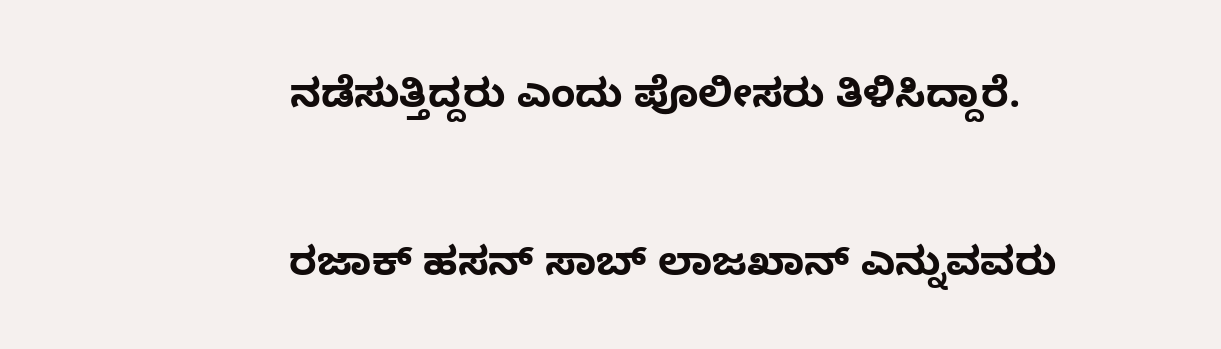ನಡೆಸುತ್ತಿದ್ದರು ಎಂದು ಪೊಲೀಸರು ತಿಳಿಸಿದ್ದಾರೆ.

ರಜಾಕ್ ಹಸನ್ ಸಾಬ್ ಲಾಜಖಾನ್ ಎನ್ನುವವರು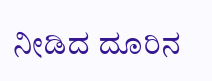ನೀಡಿದ ದೂರಿನ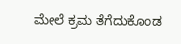ಮೇಲೆ ಕ್ರಮ ತೆಗೆದುಕೊಂಡ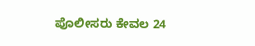ಪೊಲೀಸರು ಕೇವಲ 24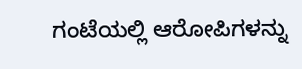ಗಂಟೆಯಲ್ಲಿ ಆರೋಪಿಗಳನ್ನು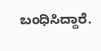ಬಂಧಿಸಿದ್ದಾರೆ.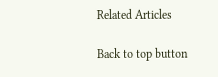Related Articles

Back to top button